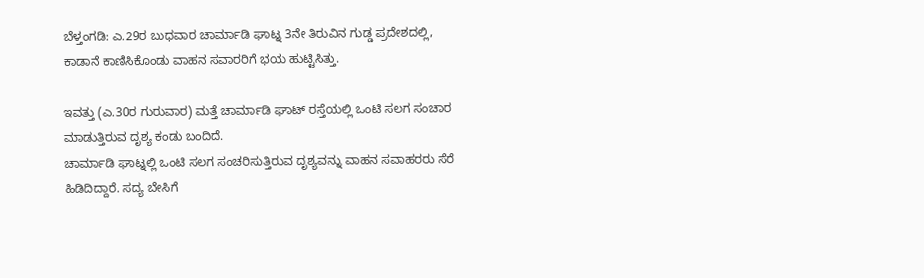ಬೆಳ್ತಂಗಡಿ: ಎ.29ರ ಬುಧವಾರ ಚಾರ್ಮಾಡಿ ಘಾಟ್ನ 3ನೇ ತಿರುವಿನ ಗುಡ್ಡ ಪ್ರದೇಶದಲ್ಲಿ, ಕಾಡಾನೆ ಕಾಣಿಸಿಕೊಂಡು ವಾಹನ ಸವಾರರಿಗೆ ಭಯ ಹುಟ್ಟಿಸಿತ್ತು.

ಇವತ್ತು (ಎ.30ರ ಗುರುವಾರ) ಮತ್ತೆ ಚಾರ್ಮಾಡಿ ಘಾಟ್ ರಸ್ತೆಯಲ್ಲಿ ಒಂಟಿ ಸಲಗ ಸಂಚಾರ ಮಾಡುತ್ತಿರುವ ದೃಶ್ಯ ಕಂಡು ಬಂದಿದೆ.
ಚಾರ್ಮಾಡಿ ಘಾಟ್ನಲ್ಲಿ ಒಂಟಿ ಸಲಗ ಸಂಚರಿಸುತ್ತಿರುವ ದೃಶ್ಯವನ್ನು ವಾಹನ ಸವಾಹರರು ಸೆರೆ ಹಿಡಿದಿದ್ದಾರೆ. ಸದ್ಯ ಬೇಸಿಗೆ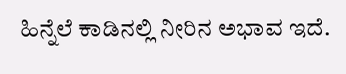ಹಿನ್ನೆಲೆ ಕಾಡಿನಲ್ಲಿ ನೀರಿನ ಅಭಾವ ಇದೆ.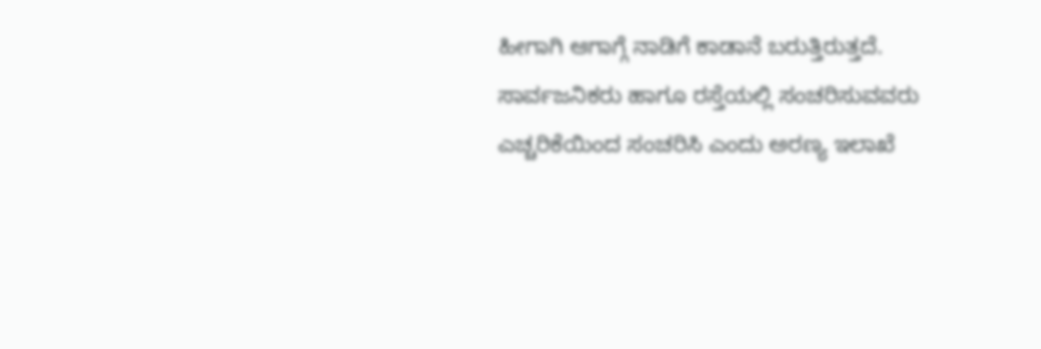ಹೀಗಾಗಿ ಆಗಾಗ್ಗೆ ನಾಡಿಗೆ ಕಾಡಾನೆ ಬರುತ್ತಿರುತ್ತದೆ. ಸಾರ್ವಜನಿಕರು ಹಾಗೂ ರಸ್ತೆಯಲ್ಲಿ ಸಂಚರಿಸುವವರು ಎಚ್ಚರಿಕೆಯಿಂದ ಸಂಚರಿಸಿ ಎಂದು ಅರಣ್ಯ ಇಲಾಖೆ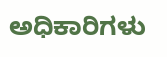ಅಧಿಕಾರಿಗಳು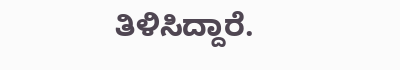ತಿಳಿಸಿದ್ದಾರೆ.